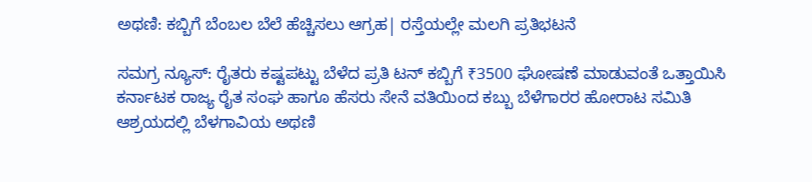ಅಥಣಿ: ಕಬ್ಬಿಗೆ ಬೆಂಬಲ ಬೆಲೆ ಹೆಚ್ಚಿಸಲು ಆಗ್ರಹ| ರಸ್ತೆಯಲ್ಲೇ‌ ಮಲಗಿ ಪ್ರತಿಭಟನೆ

ಸಮಗ್ರ ನ್ಯೂಸ್: ರೈತರು ಕಷ್ಟಪಟ್ಟು ಬೆಳೆದ ಪ್ರತಿ ಟನ್‌ ಕಬ್ಬಿಗೆ ₹3500 ಘೋಷಣೆ ಮಾಡುವಂತೆ ಒತ್ತಾಯಿಸಿ ಕರ್ನಾಟಕ ರಾಜ್ಯ ರೈತ ಸಂಘ ಹಾಗೂ ಹೆಸರು ಸೇನೆ ವತಿಯಿಂದ ಕಬ್ಬು ಬೆಳೆಗಾರರ ಹೋರಾಟ ಸಮಿತಿ ಆಶ್ರಯದಲ್ಲಿ ಬೆಳಗಾವಿಯ ಅಥಣಿ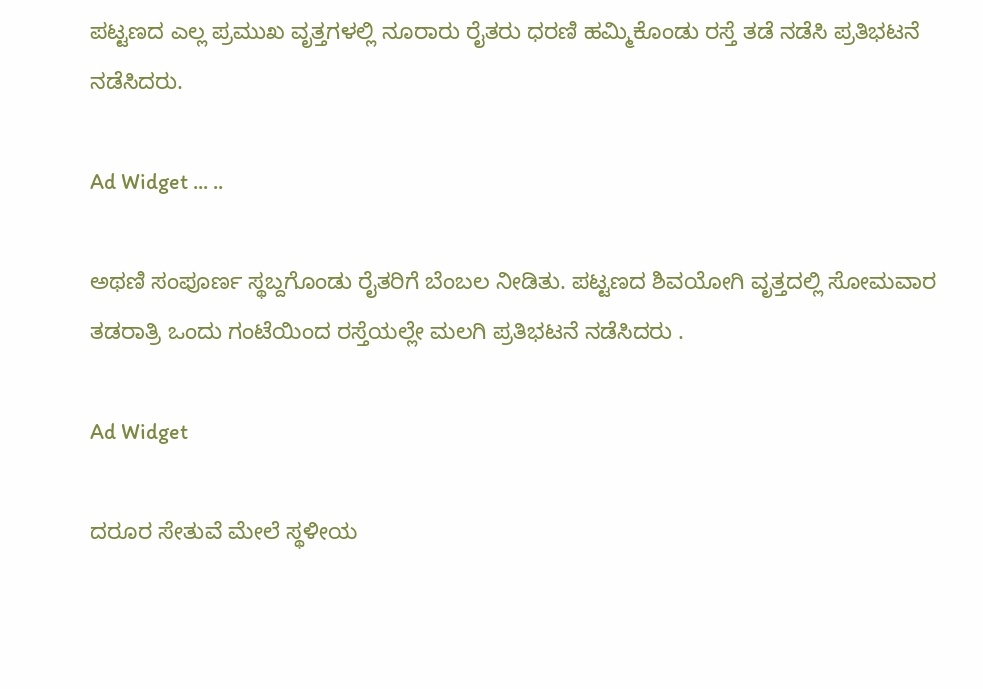ಪಟ್ಟಣದ ಎಲ್ಲ ಪ್ರಮುಖ ವೃತ್ತಗಳಲ್ಲಿ ನೂರಾರು ರೈತರು ಧರಣಿ ಹಮ್ಮಿಕೊಂಡು ರಸ್ತೆ ತಡೆ ನಡೆಸಿ ಪ್ರತಿಭಟನೆ ನಡೆಸಿದರು.

Ad Widget ... ..

ಅಥಣಿ ಸಂಪೂರ್ಣ ಸ್ಥಬ್ದಗೊಂಡು ರೈತರಿಗೆ ಬೆಂಬಲ ನೀಡಿತು. ಪಟ್ಟಣದ ಶಿವಯೋಗಿ ವೃತ್ತದಲ್ಲಿ ಸೋಮವಾರ ತಡರಾತ್ರಿ ಒಂದು ಗಂಟೆಯಿಂದ ರಸ್ತೆಯಲ್ಲೇ ಮಲಗಿ ಪ್ರತಿಭಟನೆ ನಡೆಸಿದರು .

Ad Widget

ದರೂರ ಸೇತುವೆ ಮೇಲೆ ಸ್ಥಳೀಯ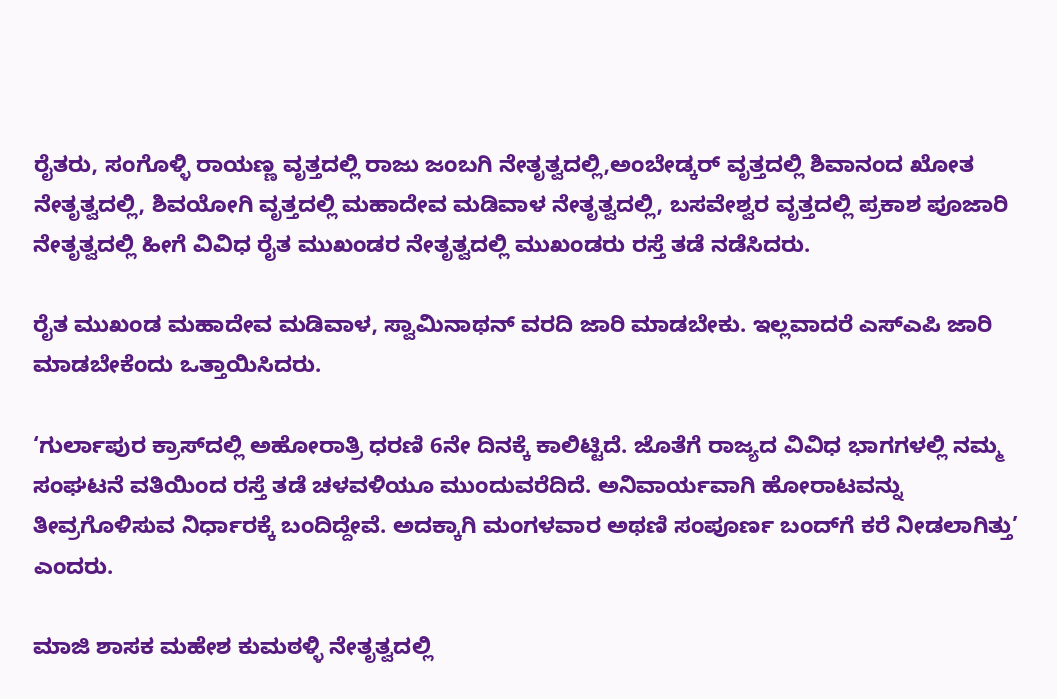ರೈತರು, ಸಂಗೊಳ್ಳಿ ರಾಯಣ್ಣ ವೃತ್ತದಲ್ಲಿ ರಾಜು ಜಂಬಗಿ ನೇತೃತ್ವದಲ್ಲಿ,ಅಂಬೇಡ್ಕರ್ ವೃತ್ತದಲ್ಲಿ ಶಿವಾನಂದ ಖೋತ ನೇತೃತ್ವದಲ್ಲಿ, ಶಿವಯೋಗಿ ವೃತ್ತದಲ್ಲಿ ಮಹಾದೇವ ಮಡಿವಾಳ ನೇತೃತ್ವದಲ್ಲಿ, ಬಸವೇಶ್ವರ ವೃತ್ತದಲ್ಲಿ ಪ್ರಕಾಶ ಪೂಜಾರಿ ನೇತೃತ್ವದಲ್ಲಿ ಹೀಗೆ ವಿವಿಧ ರೈತ ಮುಖಂಡರ ನೇತೃತ್ವದಲ್ಲಿ ಮುಖಂಡರು ರಸ್ತೆ ತಡೆ ನಡೆಸಿದರು.

ರೈತ ಮುಖಂಡ ಮಹಾದೇವ ಮಡಿವಾಳ, ಸ್ವಾಮಿನಾಥನ್‌ ವರದಿ ಜಾರಿ ಮಾಡಬೇಕು. ಇಲ್ಲವಾದರೆ ಎಸ್‌ಎಪಿ ಜಾರಿ ಮಾಡಬೇಕೆಂದು ಒತ್ತಾಯಿಸಿದರು.

‘ಗುರ್ಲಾಪುರ ಕ್ರಾಸ್‌ದಲ್ಲಿ ಅಹೋರಾತ್ರಿ ಧರಣಿ 6ನೇ ದಿನಕ್ಕೆ ಕಾಲಿಟ್ಟಿದೆ. ಜೊತೆಗೆ ರಾಜ್ಯದ ವಿವಿಧ ಭಾಗಗಳಲ್ಲಿ ನಮ್ಮ ಸಂಘಟನೆ ವತಿಯಿಂದ ರಸ್ತೆ ತಡೆ ಚಳವಳಿಯೂ ಮುಂದುವರೆದಿದೆ. ಅನಿವಾರ್ಯವಾಗಿ ಹೋರಾಟವನ್ನು ತೀವ್ರಗೊಳಿಸುವ ನಿರ್ಧಾರಕ್ಕೆ ಬಂದಿದ್ದೇವೆ. ಅದಕ್ಕಾಗಿ ಮಂಗಳವಾರ ಅಥಣಿ ಸಂಪೂರ್ಣ ಬಂದ್‌ಗೆ ಕರೆ ನೀಡಲಾಗಿತ್ತು’ ಎಂದರು.

ಮಾಜಿ ಶಾಸಕ ಮಹೇಶ ಕುಮಠಳ್ಳಿ ನೇತೃತ್ವದಲ್ಲಿ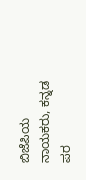ಬಿಜೆಪಿಯ ನಾಯಕರು, ಕನ್ನಡ ಪರ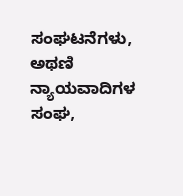ಸಂಘಟನೆಗಳು, ಅಥಣಿ ನ್ಯಾಯವಾದಿಗಳ ಸಂಘ,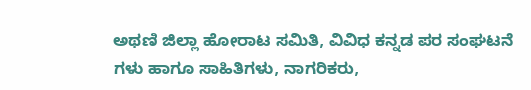ಅಥಣಿ ಜಿಲ್ಲಾ ಹೋರಾಟ ಸಮಿತಿ, ವಿವಿಧ ಕನ್ನಡ ಪರ ಸಂಘಟನೆ ಗಳು ಹಾಗೂ ಸಾಹಿತಿಗಳು, ನಾಗರಿಕರು,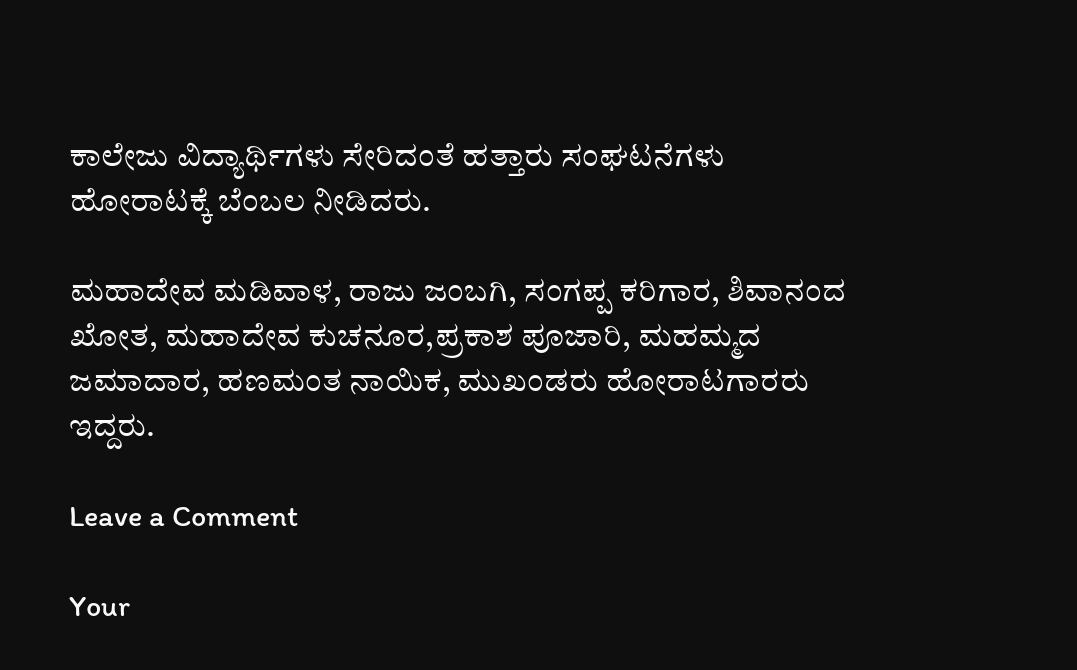ಕಾಲೇಜು ವಿದ್ಯಾರ್ಥಿಗಳು ಸೇರಿದಂತೆ ಹತ್ತಾರು ಸಂಘಟನೆಗಳು ಹೋರಾಟಕ್ಕೆ ಬೆಂಬಲ ನೀಡಿದರು.

ಮಹಾದೇವ ಮಡಿವಾಳ, ರಾಜು ಜಂಬಗಿ, ಸಂಗಪ್ಪ ಕರಿಗಾರ, ಶಿವಾನಂದ ಖೋತ, ಮಹಾದೇವ ಕುಚನೂರ,ಪ್ರಕಾಶ ಪೂಜಾರಿ, ಮಹಮ್ಮದ ಜಮಾದಾರ, ಹಣಮಂತ ನಾಯಿಕ, ಮುಖಂಡರು ಹೋರಾಟಗಾರರು ಇದ್ದರು.

Leave a Comment

Your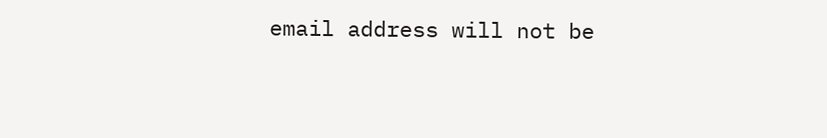email address will not be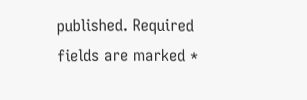published. Required fields are marked *